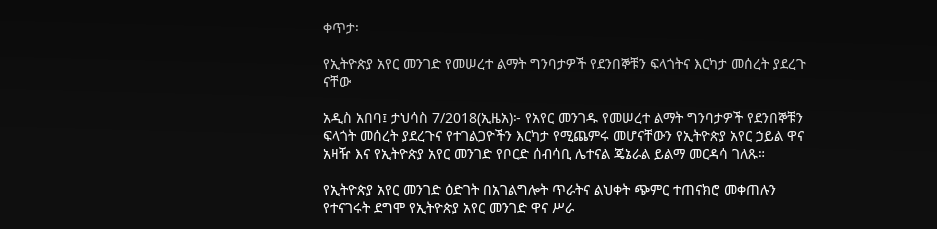ቀጥታ፡

የኢትዮጵያ አየር መንገድ የመሠረተ ልማት ግንባታዎች የደንበኞቹን ፍላጎትና እርካታ መሰረት ያደረጉ ናቸው

አዲስ አበባ፤ ታህሳስ 7/2018(ኢዜአ)፦ የአየር መንገዱ የመሠረተ ልማት ግንባታዎች የደንበኞቹን ፍላጎት መሰረት ያደረጉና የተገልጋዮችን እርካታ የሚጨምሩ መሆናቸውን የኢትዮጵያ አየር ኃይል ዋና አዛዥ እና የኢትዮጵያ አየር መንገድ የቦርድ ሰብሳቢ ሌተናል ጄኔራል ይልማ መርዳሳ ገለጹ።

የኢትዮጵያ አየር መንገድ ዕድገት በአገልግሎት ጥራትና ልህቀት ጭምር ተጠናክሮ መቀጠሉን የተናገሩት ደግሞ የኢትዮጵያ አየር መንገድ ዋና ሥራ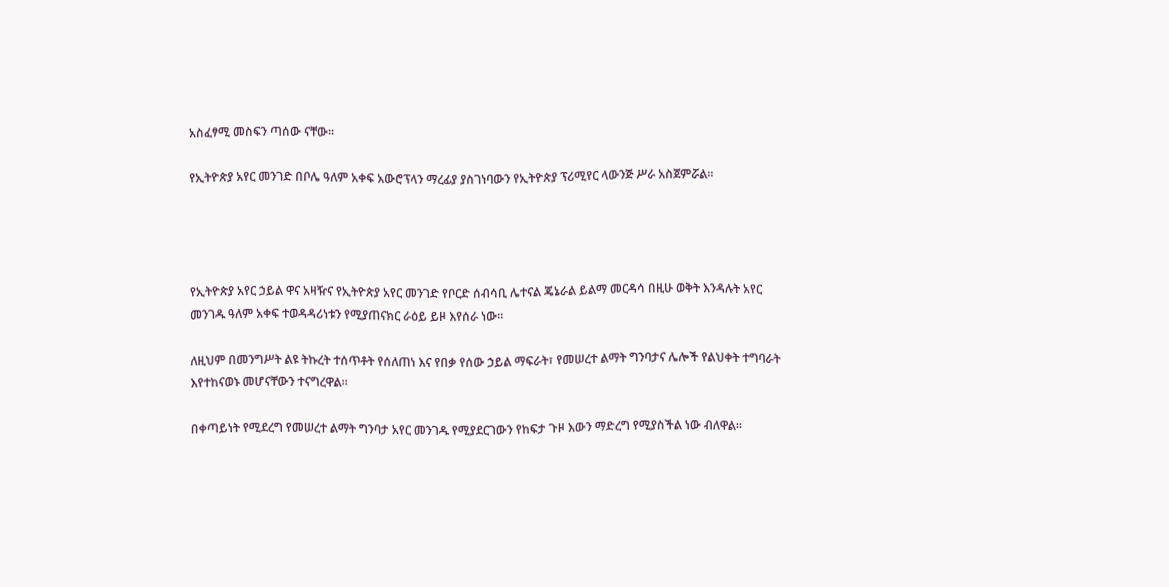አስፈፃሚ መስፍን ጣሰው ናቸው።

የኢትዮጵያ አየር መንገድ በቦሌ ዓለም አቀፍ አውሮፕላን ማረፊያ ያስገነባውን የኢትዮጵያ ፕሪሚየር ላውንጅ ሥራ አስጀምሯል።




የኢትዮጵያ አየር ኃይል ዋና አዛዥና የኢትዮጵያ አየር መንገድ የቦርድ ሰብሳቢ ሌተናል ጄኔራል ይልማ መርዳሳ በዚሁ ወቅት እንዳሉት አየር መንገዱ ዓለም አቀፍ ተወዳዳሪነቱን የሚያጠናክር ራዕይ ይዞ እየሰራ ነው።

ለዚህም በመንግሥት ልዩ ትኩረት ተሰጥቶት የሰለጠነ እና የበቃ የሰው ኃይል ማፍራት፣ የመሠረተ ልማት ግንባታና ሌሎች የልህቀት ተግባራት እየተከናወኑ መሆናቸውን ተናግረዋል።

በቀጣይነት የሚደረግ የመሠረተ ልማት ግንባታ አየር መንገዱ የሚያደርገውን የከፍታ ጉዞ እውን ማድረግ የሚያስችል ነው ብለዋል።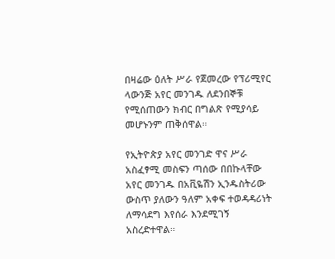በዛሬው ዕለት ሥራ የጀመረው የፕሪሚየር ላውንጅ አየር መንገዱ ለደንበኞቹ የሚሰጠውን ክብር በግልጽ የሚያሳይ መሆኑንም ጠቅሰዋል።

የኢትዮጵያ አየር መንገድ ዋና ሥራ አስፈፃሚ መስፍን ጣሰው በበኩላቸው አየር መንገዱ በአቪዬሽን ኢንዱስትሪው ውስጥ ያለውን ዓለም አቀፍ ተወዳዳሪነት ለማሳደግ እየሰራ እንደሚገኝ አስረድተዋል።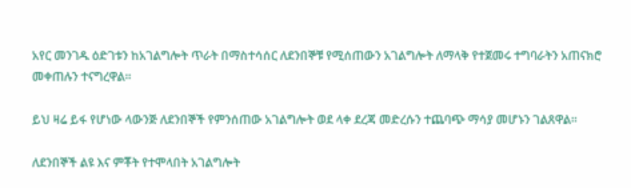አየር መንገዱ ዕድገቱን ከአገልግሎት ጥራት በማስተሳሰር ለደንበኞቹ የሚሰጠውን አገልግሎት ለማላቅ የተጀመሩ ተግባራትን አጠናክሮ መቀጠሉን ተናግረዋል።

ይህ ዛሬ ይፋ የሆነው ላውንጅ ለደንበኞች የምንሰጠው አገልግሎት ወደ ላቀ ደረጃ መድረሱን ተጨባጭ ማሳያ መሆኑን ገልጸዋል።

ለደንበኞች ልዩ እና ምቾት የተሞላበት አገልግሎት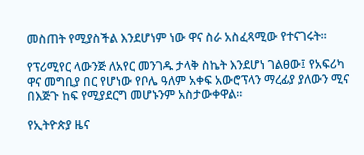መስጠት የሚያስችል እንደሆነም ነው ዋና ስራ አስፈጻሚው የተናገሩት።

የፕሪሚየር ላውንጅ ለአየር መንገዱ ታላቅ ስኬት እንደሆነ ገልፀው፤ የአፍሪካ ዋና መግቢያ በር የሆነው የቦሌ ዓለም አቀፍ አውሮፕላን ማረፊያ ያለውን ሚና በእጅጉ ከፍ የሚያደርግ መሆኑንም አስታውቀዋል።

የኢትዮጵያ ዜና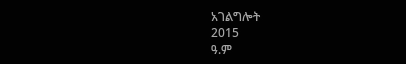አገልግሎት
2015
ዓ.ም